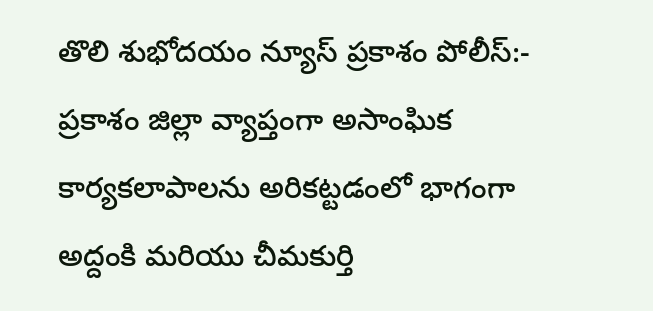తొలి శుభోదయం న్యూస్ ప్రకాశం పోలీస్:-
ప్రకాశం జిల్లా వ్యాప్తంగా అసాంఘిక కార్యకలాపాలను అరికట్టడంలో భాగంగా అద్దంకి మరియు చీమకుర్తి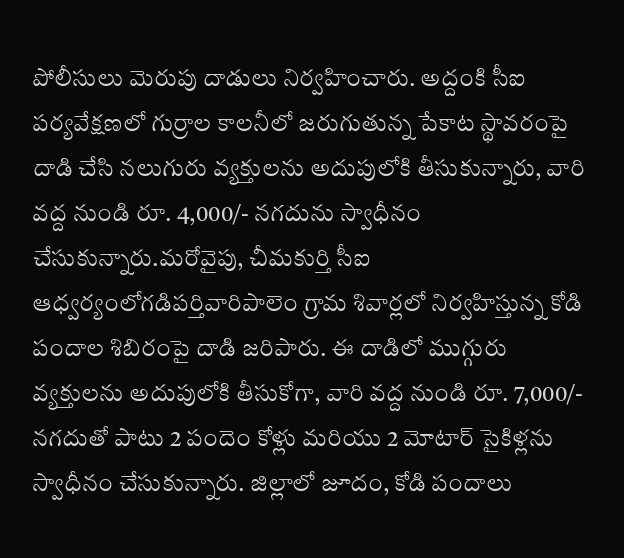పోలీసులు మెరుపు దాడులు నిర్వహించారు. అద్దంకి సీఐ పర్యవేక్షణలో గుర్రాల కాలనీలో జరుగుతున్న పేకాట స్థావరంపై దాడి చేసి నలుగురు వ్యక్తులను అదుపులోకి తీసుకున్నారు, వారి వద్ద నుండి రూ. 4,000/- నగదును స్వాధీనం చేసుకున్నారు.మరోవైపు, చీమకుర్తి సీఐ ఆధ్వర్యంలోగడిపర్తివారిపాలెం గ్రామ శివార్లలో నిర్వహిస్తున్న కోడి పందాల శిబిరంపై దాడి జరిపారు. ఈ దాడిలో ముగ్గురు వ్యక్తులను అదుపులోకి తీసుకోగా, వారి వద్ద నుండి రూ. 7,000/- నగదుతో పాటు 2 పందెం కోళ్లు మరియు 2 మోటార్ సైకిళ్లను స్వాధీనం చేసుకున్నారు. జిల్లాలో జూదం, కోడి పందాలు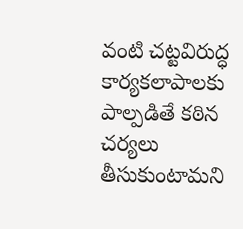వంటి చట్టవిరుద్ధ కార్యకలాపాలకు పాల్పడితే కఠిన చర్యలు తీసుకుంటామని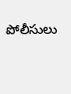పోలీసులు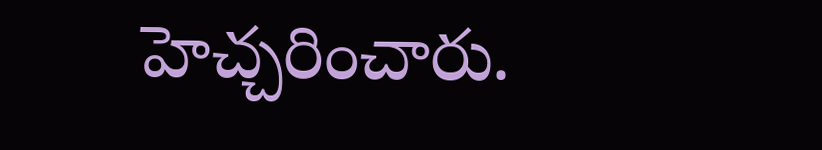హెచ్చరించారు.